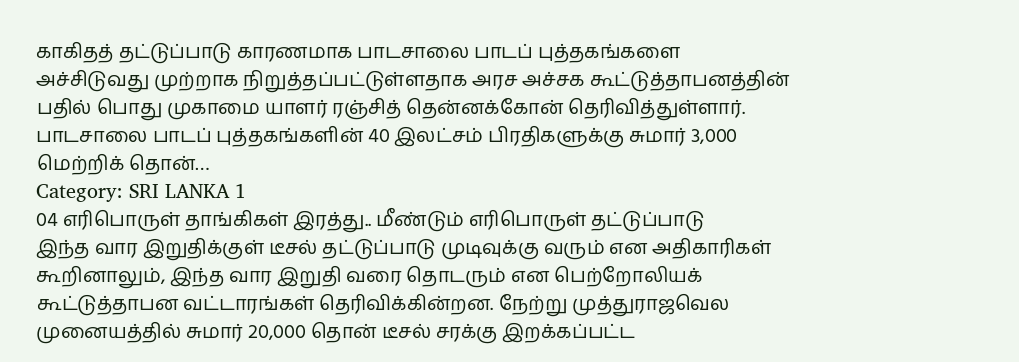காகிதத் தட்டுப்பாடு காரணமாக பாடசாலை பாடப் புத்தகங்களை அச்சிடுவது முற்றாக நிறுத்தப்பட்டுள்ளதாக அரச அச்சக கூட்டுத்தாபனத்தின் பதில் பொது முகாமை யாளர் ரஞ்சித் தென்னக்கோன் தெரிவித்துள்ளார். பாடசாலை பாடப் புத்தகங்களின் 40 இலட்சம் பிரதிகளுக்கு சுமார் 3,000 மெற்றிக் தொன்…
Category: SRI LANKA 1
04 எரிபொருள் தாங்கிகள் இரத்து.. மீண்டும் எரிபொருள் தட்டுப்பாடு
இந்த வார இறுதிக்குள் டீசல் தட்டுப்பாடு முடிவுக்கு வரும் என அதிகாரிகள் கூறினாலும், இந்த வார இறுதி வரை தொடரும் என பெற்றோலியக் கூட்டுத்தாபன வட்டாரங்கள் தெரிவிக்கின்றன. நேற்று முத்துராஜவெல முனையத்தில் சுமார் 20,000 தொன் டீசல் சரக்கு இறக்கப்பட்ட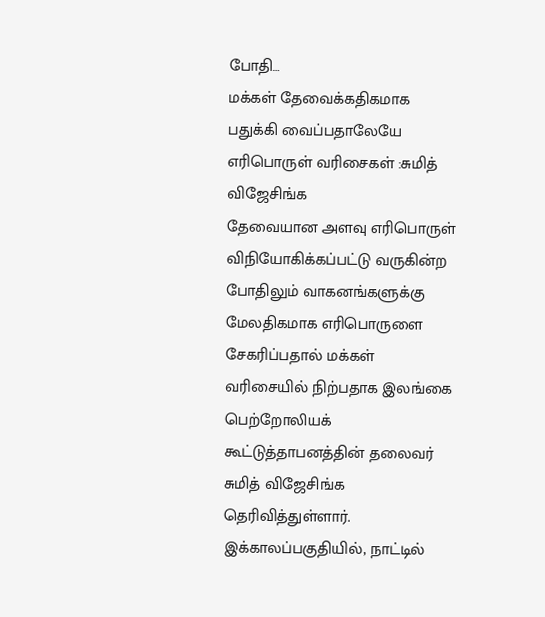போதி…
மக்கள் தேவைக்கதிகமாக பதுக்கி வைப்பதாலேயே எரிபொருள் வரிசைகள் :சுமித் விஜேசிங்க
தேவையான அளவு எரிபொருள் விநியோகிக்கப்பட்டு வருகின்ற போதிலும் வாகனங்களுக்கு மேலதிகமாக எரிபொருளை சேகரிப்பதால் மக்கள் வரிசையில் நிற்பதாக இலங்கை பெற்றோலியக் கூட்டுத்தாபனத்தின் தலைவர் சுமித் விஜேசிங்க தெரிவித்துள்ளார். இக்காலப்பகுதியில், நாட்டில்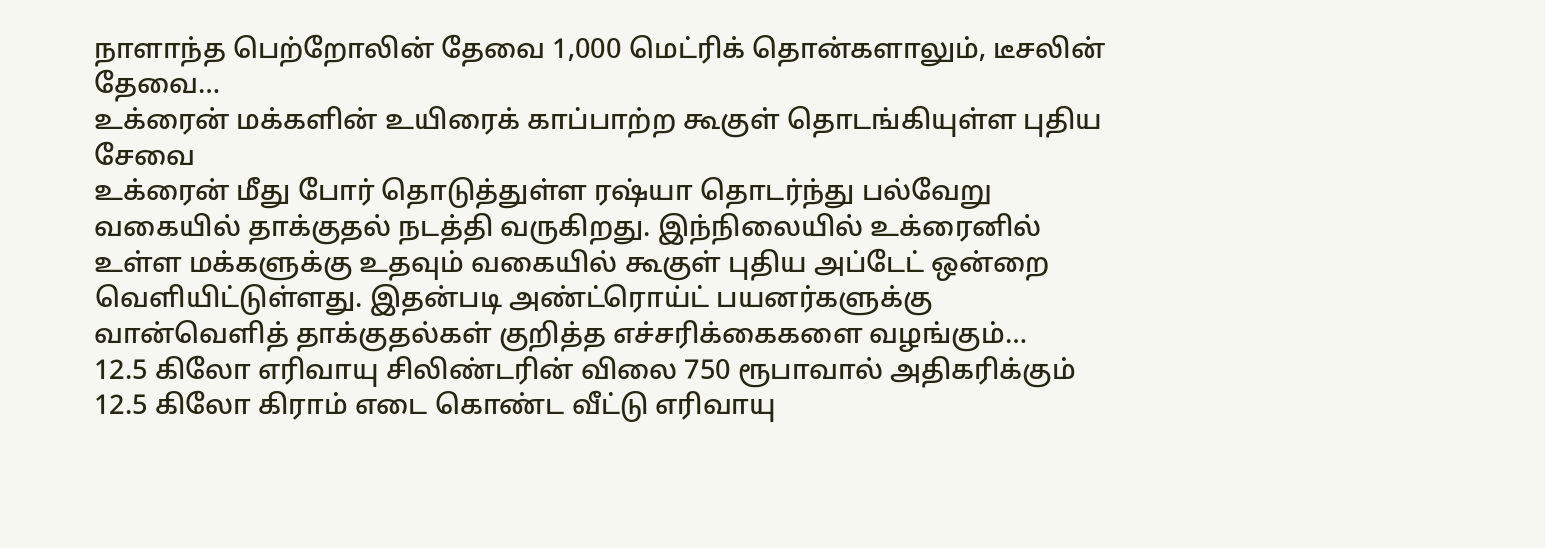நாளாந்த பெற்றோலின் தேவை 1,000 மெட்ரிக் தொன்களாலும், டீசலின் தேவை…
உக்ரைன் மக்களின் உயிரைக் காப்பாற்ற கூகுள் தொடங்கியுள்ள புதிய சேவை
உக்ரைன் மீது போர் தொடுத்துள்ள ரஷ்யா தொடர்ந்து பல்வேறு வகையில் தாக்குதல் நடத்தி வருகிறது. இந்நிலையில் உக்ரைனில் உள்ள மக்களுக்கு உதவும் வகையில் கூகுள் புதிய அப்டேட் ஒன்றை வெளியிட்டுள்ளது. இதன்படி அண்ட்ரொய்ட் பயனர்களுக்கு வான்வெளித் தாக்குதல்கள் குறித்த எச்சரிக்கைகளை வழங்கும்…
12.5 கிலோ எரிவாயு சிலிண்டரின் விலை 750 ரூபாவால் அதிகரிக்கும்
12.5 கிலோ கிராம் எடை கொண்ட வீட்டு எரிவாயு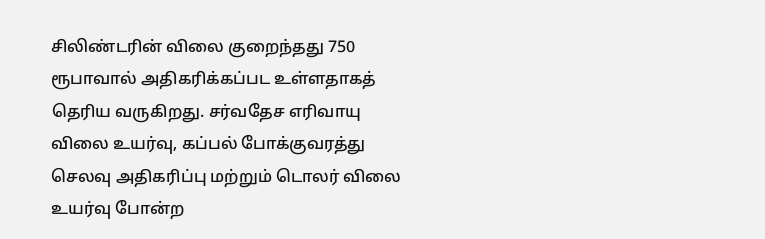சிலிண்டரின் விலை குறைந்தது 750 ரூபாவால் அதிகரிக்கப்பட உள்ளதாகத் தெரிய வருகிறது. சர்வதேச எரிவாயு விலை உயர்வு, கப்பல் போக்குவரத்து செலவு அதிகரிப்பு மற்றும் டொலர் விலை உயர்வு போன்ற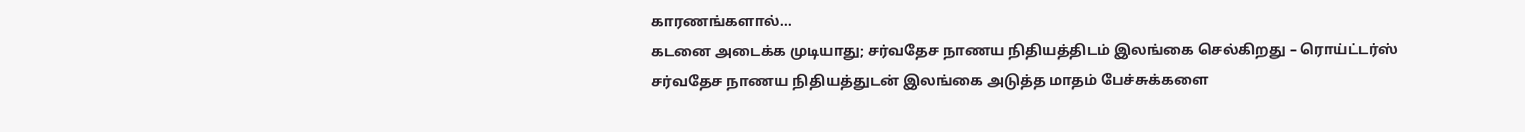காரணங்களால்…
கடனை அடைக்க முடியாது; சர்வதேச நாணய நிதியத்திடம் இலங்கை செல்கிறது – ரொய்ட்டர்ஸ்
சர்வதேச நாணய நிதியத்துடன் இலங்கை அடுத்த மாதம் பேச்சுக்களை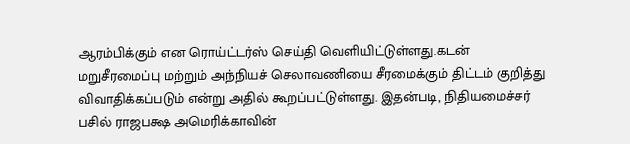ஆரம்பிக்கும் என ரொய்ட்டர்ஸ் செய்தி வெளியிட்டுள்ளது.கடன் மறுசீரமைப்பு மற்றும் அந்நியச் செலாவணியை சீரமைக்கும் திட்டம் குறித்து விவாதிக்கப்படும் என்று அதில் கூறப்பட்டுள்ளது. இதன்படி, நிதியமைச்சர் பசில் ராஜபக்ஷ அமெரிக்காவின்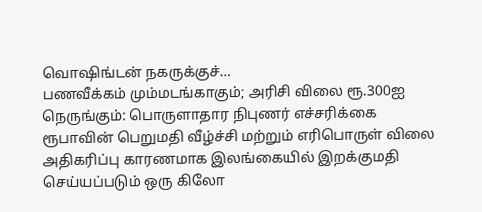வொஷிங்டன் நகருக்குச்…
பணவீக்கம் மும்மடங்காகும்; அரிசி விலை ரூ.300ஐ நெருங்கும்: பொருளாதார நிபுணர் எச்சரிக்கை
ரூபாவின் பெறுமதி வீழ்ச்சி மற்றும் எரிபொருள் விலை அதிகரிப்பு காரணமாக இலங்கையில் இறக்குமதி செய்யப்படும் ஒரு கிலோ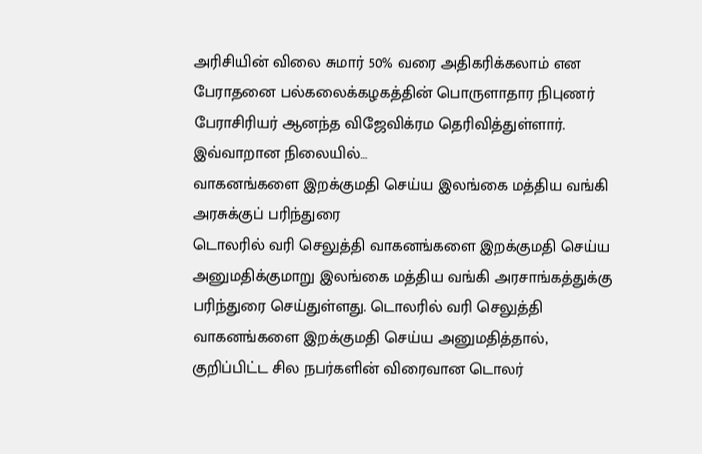அரிசியின் விலை சுமார் 50% வரை அதிகரிக்கலாம் என பேராதனை பல்கலைக்கழகத்தின் பொருளாதார நிபுணர் பேராசிரியர் ஆனந்த விஜேவிக்ரம தெரிவித்துள்ளார். இவ்வாறான நிலையில்…
வாகனங்களை இறக்குமதி செய்ய இலங்கை மத்திய வங்கி அரசுக்குப் பரிந்துரை
டொலரில் வரி செலுத்தி வாகனங்களை இறக்குமதி செய்ய அனுமதிக்குமாறு இலங்கை மத்திய வங்கி அரசாங்கத்துக்கு பரிந்துரை செய்துள்ளது. டொலரில் வரி செலுத்தி வாகனங்களை இறக்குமதி செய்ய அனுமதித்தால், குறிப்பிட்ட சில நபர்களின் விரைவான டொலர்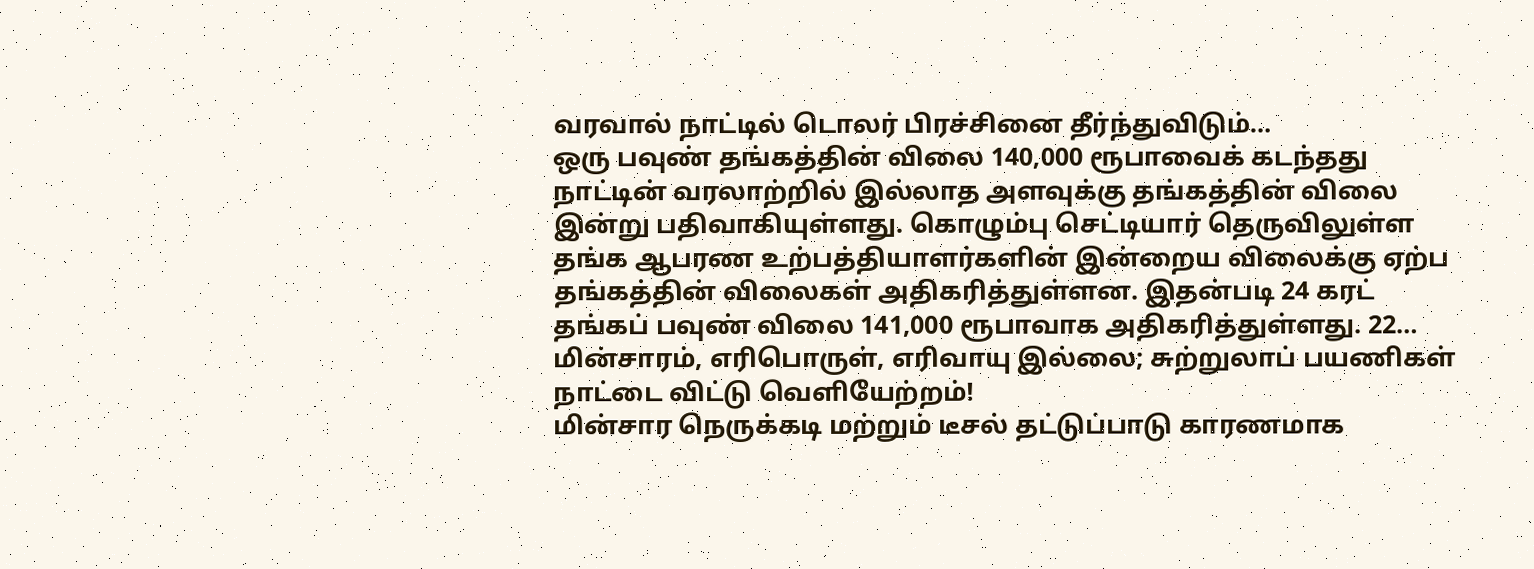வரவால் நாட்டில் டொலர் பிரச்சினை தீர்ந்துவிடும்…
ஒரு பவுண் தங்கத்தின் விலை 140,000 ரூபாவைக் கடந்தது
நாட்டின் வரலாற்றில் இல்லாத அளவுக்கு தங்கத்தின் விலை இன்று பதிவாகியுள்ளது. கொழும்பு செட்டியார் தெருவிலுள்ள தங்க ஆபரண உற்பத்தியாளர்களின் இன்றைய விலைக்கு ஏற்ப தங்கத்தின் விலைகள் அதிகரித்துள்ளன. இதன்படி 24 கரட் தங்கப் பவுண் விலை 141,000 ரூபாவாக அதிகரித்துள்ளது. 22…
மின்சாரம், எரிபொருள், எரிவாயு இல்லை; சுற்றுலாப் பயணிகள் நாட்டை விட்டு வெளியேற்றம்!
மின்சார நெருக்கடி மற்றும் டீசல் தட்டுப்பாடு காரணமாக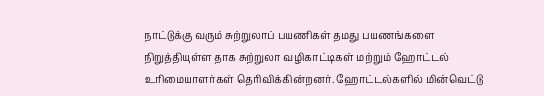நாட்டுக்கு வரும் சுற்றுலாப் பயணிகள் தமது பயணங்களை நிறுத்தியுள்ள தாக சுற்றுலா வழிகாட்டிகள் மற்றும் ஹோட்டல் உரிமையாளர்கள் தெரிவிக்கின்றனர். ஹோட்டல்களில் மின்வெட்டு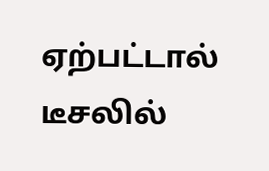ஏற்பட்டால் டீசலில்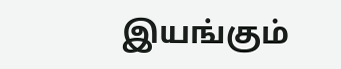இயங்கும்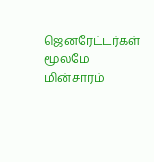ஜெனரேட்டர்கள் மூலமே மின்சாரம்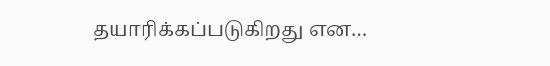தயாரிக்கப்படுகிறது என…